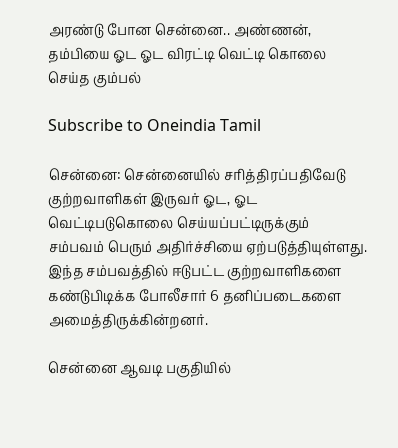அரண்டு போன சென்னை.. அண்ணன், தம்பியை ஓட ஓட விரட்டி வெட்டி கொலை செய்த கும்பல்

Subscribe to Oneindia Tamil

சென்னை: சென்னையில் சரித்திரப்பதிவேடு குற்றவாளிகள் இருவர் ஓட, ஓட வெட்டிபடுகொலை செய்யப்பட்டிருக்கும் சம்பவம் பெரும் அதிர்ச்சியை ஏற்படுத்தியுள்ளது. இந்த சம்பவத்தில் ஈடுபட்ட குற்றவாளிகளை கண்டுபிடிக்க போலீசார் 6 தனிப்படைகளை அமைத்திருக்கின்றனர்.

சென்னை ஆவடி பகுதியில்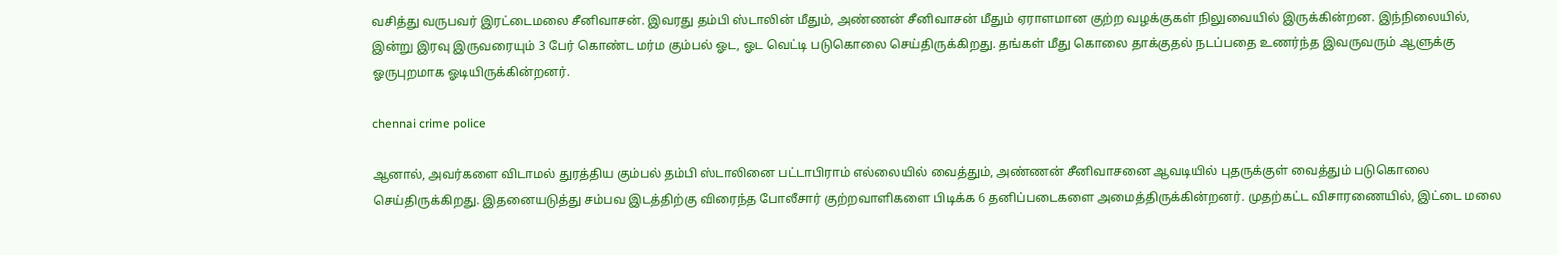வசித்து வருபவர் இரட்டைமலை சீனிவாசன். இவரது தம்பி ஸ்டாலின் மீதும், அண்ணன் சீனிவாசன் மீதும் ஏராளமான குற்ற வழக்குகள் நிலுவையில் இருக்கின்றன. இந்நிலையில், இன்று இரவு இருவரையும் 3 பேர் கொண்ட மர்ம கும்பல் ஓட, ஓட வெட்டி படுகொலை செய்திருக்கிறது. தங்கள் மீது கொலை தாக்குதல் நடப்பதை உணர்ந்த இவருவரும் ஆளுக்கு ஓருபுறமாக ஓடியிருக்கின்றனர்.

chennai crime police

ஆனால், அவர்களை விடாமல் துரத்திய கும்பல் தம்பி ஸ்டாலினை பட்டாபிராம் எல்லையில் வைத்தும், அண்ணன் சீனிவாசனை ஆவடியில் புதருக்குள் வைத்தும் படுகொலை செய்திருக்கிறது. இதனையடுத்து சம்பவ இடத்திற்கு விரைந்த போலீசார் குற்றவாளிகளை பிடிக்க 6 தனிப்படைகளை அமைத்திருக்கின்றனர். முதற்கட்ட விசாரணையில், இட்டை மலை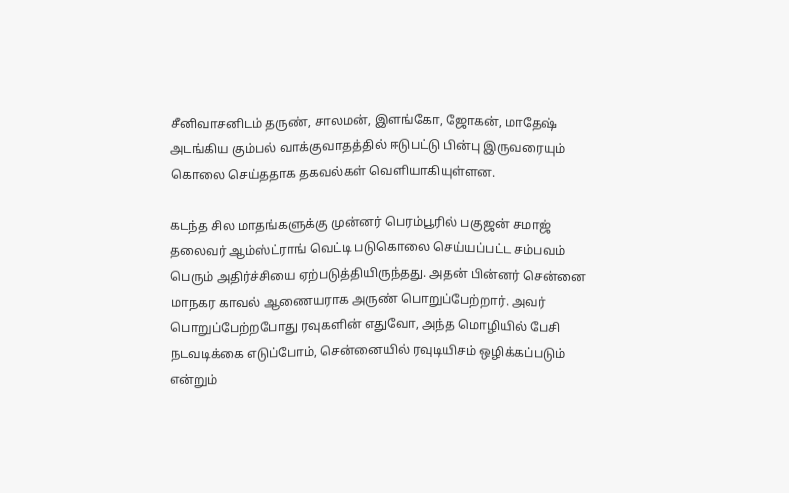சீனிவாசனிடம் தருண், சாலமன், இளங்கோ, ஜோகன், மாதேஷ் அடங்கிய கும்பல் வாக்குவாதத்தில் ஈடுபட்டு பின்பு இருவரையும் கொலை செய்ததாக தகவல்கள் வெளியாகியுள்ளன.

கடந்த சில மாதங்களுக்கு முன்னர் பெரம்பூரில் பகுஜன் சமாஜ் தலைவர் ஆம்ஸ்ட்ராங் வெட்டி படுகொலை செய்யப்பட்ட சம்பவம் பெரும் அதிர்ச்சியை ஏற்படுத்தியிருந்தது. அதன் பின்னர் சென்னை மாநகர காவல் ஆணையராக அருண் பொறுப்பேற்றார். அவர் பொறுப்பேற்றபோது ரவுகளின் எதுவோ, அந்த மொழியில் பேசி நடவடிக்கை எடுப்போம், சென்னையில் ரவுடியிசம் ஒழிக்கப்படும் என்றும்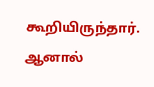கூறியிருந்தார். ஆனால்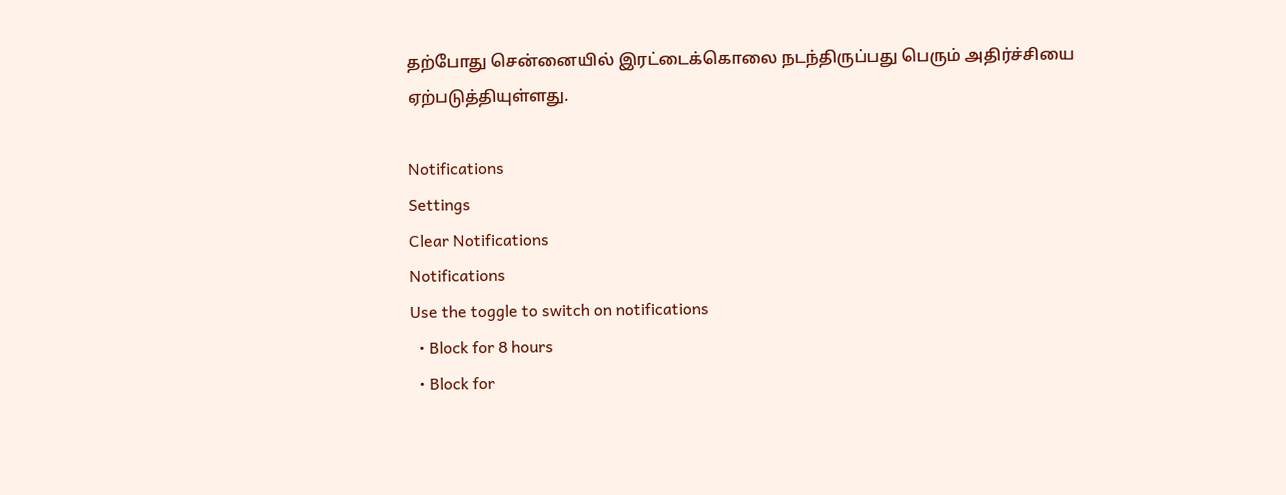தற்போது சென்னையில் இரட்டைக்கொலை நடந்திருப்பது பெரும் அதிர்ச்சியை ஏற்படுத்தியுள்ளது.

Notifications
Settings
Clear Notifications
Notifications
Use the toggle to switch on notifications
  • Block for 8 hours
  • Block for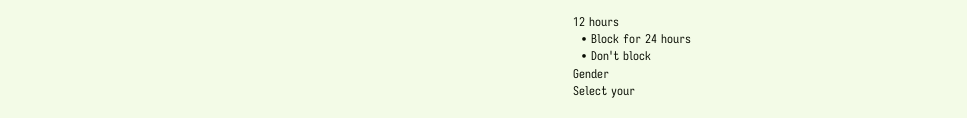12 hours
  • Block for 24 hours
  • Don't block
Gender
Select your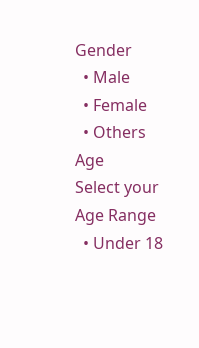Gender
  • Male
  • Female
  • Others
Age
Select your Age Range
  • Under 18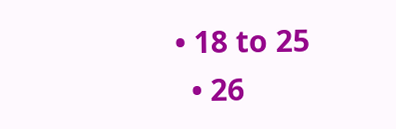• 18 to 25
  • 26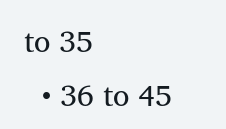to 35
  • 36 to 45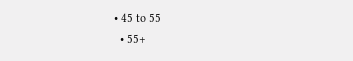• 45 to 55
  • 55+